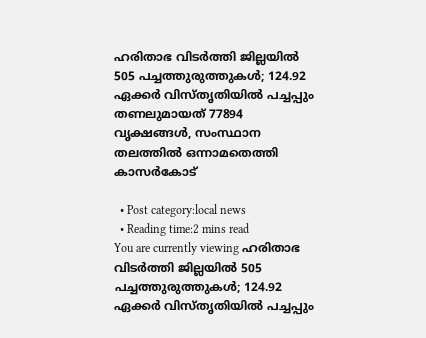ഹരിതാഭ വിടര്‍ത്തി ജില്ലയില്‍ 505 പച്ചത്തുരുത്തുകള്‍; 124.92 ഏക്കര്‍ വിസ്തൃതിയില്‍ പച്ചപ്പും തണലുമായത് 77894 വൃക്ഷങ്ങള്‍, സംസ്ഥാന തലത്തില്‍ ഒന്നാമതെത്തി കാസര്‍കോട്

  • Post category:local news
  • Reading time:2 mins read
You are currently viewing ഹരിതാഭ വിടര്‍ത്തി ജില്ലയില്‍ 505 പച്ചത്തുരുത്തുകള്‍; 124.92 ഏക്കര്‍ വിസ്തൃതിയില്‍ പച്ചപ്പും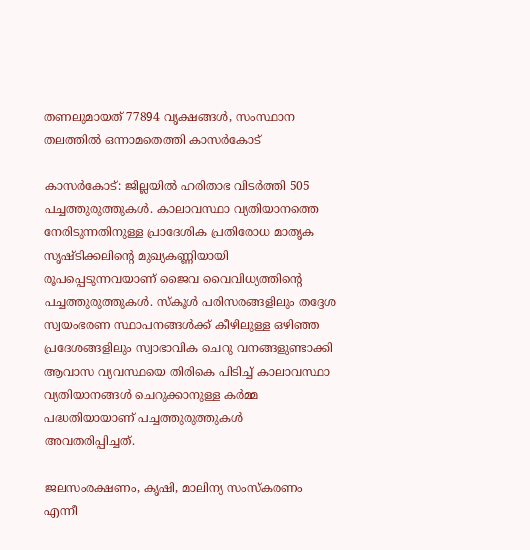തണലുമായത് 77894 വൃക്ഷങ്ങള്‍, സംസ്ഥാന തലത്തില്‍ ഒന്നാമതെത്തി കാസര്‍കോട്

കാസർകോട്: ജില്ലയില്‍ ഹരിതാഭ വിടര്‍ത്തി 505 പച്ചത്തുരുത്തുകള്‍. കാലാവസ്ഥാ വ്യതിയാനത്തെ നേരിടുന്നതിനുള്ള പ്രാദേശിക പ്രതിരോധ മാതൃക സൃഷ്ടിക്കലിൻ്റെ മുഖ്യകണ്ണിയായി രൂപപ്പെടുന്നവയാണ് ജൈവ വൈവിധ്യത്തിൻ്റെ പച്ചത്തുരുത്തുകള്‍. സ്‌കൂള്‍ പരിസരങ്ങളിലും തദ്ദേശ സ്വയംഭരണ സ്ഥാപനങ്ങള്‍ക്ക് കീഴിലുള്ള ഒഴിഞ്ഞ പ്രദേശങ്ങളിലും സ്വാഭാവിക ചെറു വനങ്ങളുണ്ടാക്കി ആവാസ വ്യവസ്ഥയെ തിരികെ പിടിച്ച് കാലാവസ്ഥാ വ്യതിയാനങ്ങള്‍ ചെറുക്കാനുള്ള കര്‍മ്മ പദ്ധതിയായാണ് പച്ചത്തുരുത്തുകള്‍ അവതരിപ്പിച്ചത്.

ജലസംരക്ഷണം, കൃഷി, മാലിന്യ സംസ്‌കരണം എന്നീ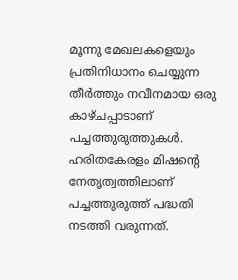മൂന്നു മേഖലകളെയും പ്രതിനിധാനം ചെയ്യുന്ന തീര്‍ത്തും നവീനമായ ഒരു കാഴ്ചപ്പാടാണ് പച്ചത്തുരുത്തുകള്‍. ഹരിതകേരളം മിഷൻ്റെ നേതൃത്വത്തിലാണ് പച്ചത്തുരുത്ത് പദ്ധതി നടത്തി വരുന്നത്.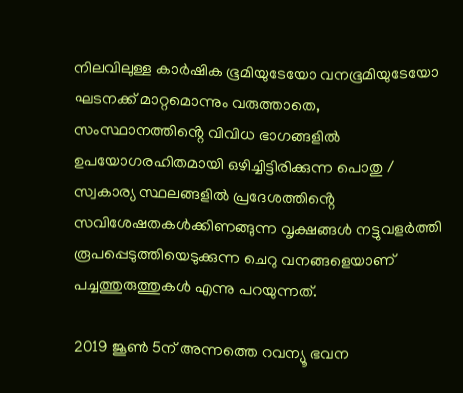നിലവിലുള്ള കാര്‍ഷിക ഭൂമിയുടേയോ വനഭൂമിയുടേയോ ഘടനക്ക് മാറ്റമൊന്നും വരുത്താതെ, സംസ്ഥാനത്തിൻ്റെ വിവിധ ഭാഗങ്ങളില്‍ ഉപയോഗരഹിതമായി ഒഴിച്ചിട്ടിരിക്കുന്ന പൊതു / സ്വകാര്യ സ്ഥലങ്ങളില്‍ പ്രദേശത്തിൻ്റെ സവിശേഷതകള്‍ക്കിണങ്ങുന്ന വൃക്ഷങ്ങള്‍ നട്ടുവളര്‍ത്തി രൂപപ്പെടുത്തിയെടുക്കുന്ന ചെറു വനങ്ങളെയാണ് പച്ചത്തുരുത്തുകള്‍ എന്നു പറയുന്നത്.

2019 ജൂണ്‍ 5ന് അന്നത്തെ റവന്യൂ ഭവന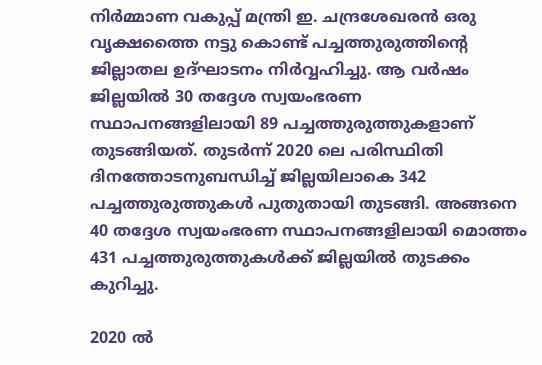നിര്‍മ്മാണ വകുപ്പ് മന്ത്രി ഇ. ചന്ദ്രശേഖരന്‍ ഒരു വൃക്ഷത്തൈ നട്ടു കൊണ്ട് പച്ചത്തുരുത്തിൻ്റെ ജില്ലാതല ഉദ്ഘാടനം നിര്‍വ്വഹിച്ചു. ആ വര്‍ഷം ജില്ലയില്‍ 30 തദ്ദേശ സ്വയംഭരണ സ്ഥാപനങ്ങളിലായി 89 പച്ചത്തുരുത്തുകളാണ് തുടങ്ങിയത്. തുടര്‍ന്ന് 2020 ലെ പരിസ്ഥിതി ദിനത്തോടനുബന്ധിച്ച് ജില്ലയിലാകെ 342 പച്ചത്തുരുത്തുകള്‍ പുതുതായി തുടങ്ങി. അങ്ങനെ 40 തദ്ദേശ സ്വയംഭരണ സ്ഥാപനങ്ങളിലായി മൊത്തം 431 പച്ചത്തുരുത്തുകള്‍ക്ക് ജില്ലയില്‍ തുടക്കം കുറിച്ചു.

2020 ല്‍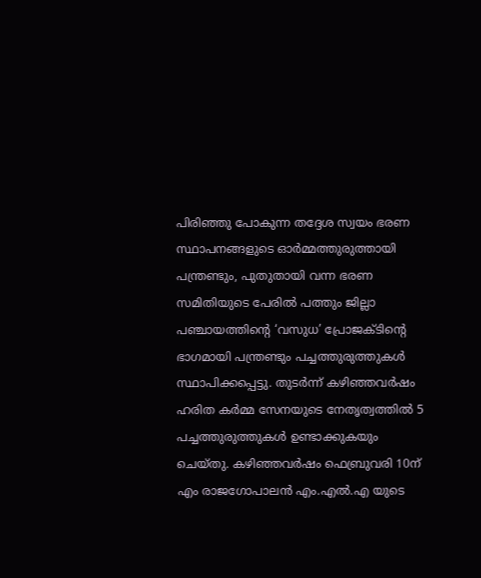പിരിഞ്ഞു പോകുന്ന തദ്ദേശ സ്വയം ഭരണ സ്ഥാപനങ്ങളുടെ ഓര്‍മ്മത്തുരുത്തായി പന്ത്രണ്ടും, പുതുതായി വന്ന ഭരണ സമിതിയുടെ പേരില്‍ പത്തും ജില്ലാ പഞ്ചായത്തിൻ്റെ ‘വസുധ’ പ്രോജക്ടിൻ്റെ ഭാഗമായി പന്ത്രണ്ടും പച്ചത്തുരുത്തുകള്‍ സ്ഥാപിക്കപ്പെട്ടു. തുടര്‍ന്ന് കഴിഞ്ഞവര്‍ഷം ഹരിത കര്‍മ്മ സേനയുടെ നേതൃത്വത്തില്‍ 5 പച്ചത്തുരുത്തുകള്‍ ഉണ്ടാക്കുകയും ചെയ്തു. കഴിഞ്ഞവര്‍ഷം ഫെബ്രുവരി 10ന് എം രാജഗോപാലന്‍ എം.എല്‍.എ യുടെ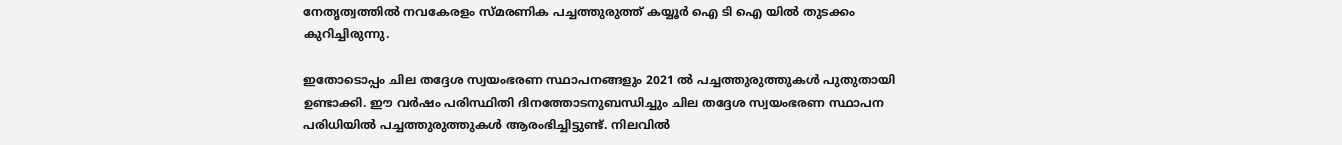നേതൃത്വത്തില്‍ നവകേരളം സ്മരണിക പച്ചത്തുരുത്ത് കയ്യൂര്‍ ഐ ടി ഐ യില്‍ തുടക്കം കുറിച്ചിരുന്നു.

ഇതോടൊപ്പം ചില തദ്ദേശ സ്വയംഭരണ സ്ഥാപനങ്ങളും 2021 ല്‍ പച്ചത്തുരുത്തുകള്‍ പുതുതായി ഉണ്ടാക്കി. ഈ വര്‍ഷം പരിസ്ഥിതി ദിനത്തോടനുബന്ധിച്ചും ചില തദ്ദേശ സ്വയംഭരണ സ്ഥാപന പരിധിയില്‍ പച്ചത്തുരുത്തുകള്‍ ആരംഭിച്ചിട്ടുണ്ട്. നിലവില്‍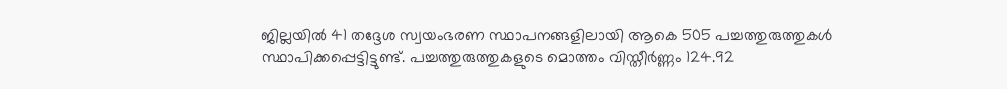ജില്ലയില്‍ 41 തദ്ദേശ സ്വയംഭരണ സ്ഥാപനങ്ങളിലായി ആകെ 505 പച്ചത്തുരുത്തുകള്‍ സ്ഥാപിക്കപ്പെട്ടിട്ടുണ്ട്. പച്ചത്തുരുത്തുകളുടെ മൊത്തം വിസ്തീര്‍ണ്ണം 124.92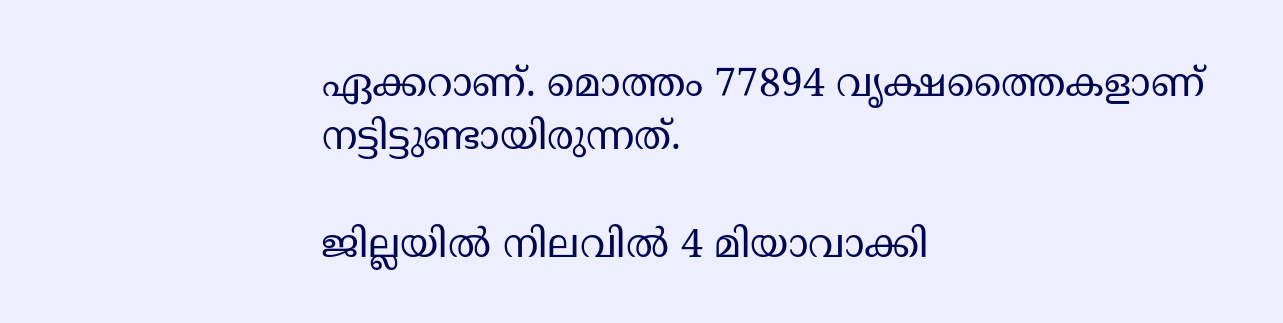ഏക്കറാണ്. മൊത്തം 77894 വൃക്ഷത്തൈകളാണ് നട്ടിട്ടുണ്ടായിരുന്നത്.

ജില്ലയില്‍ നിലവില്‍ 4 മിയാവാക്കി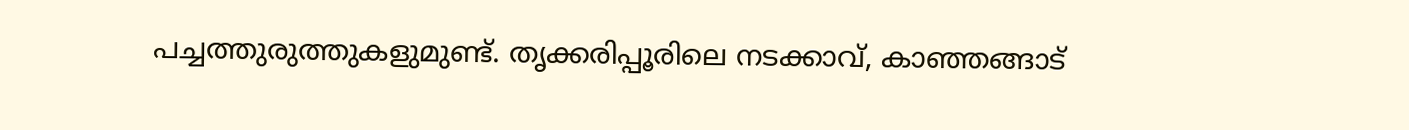പച്ചത്തുരുത്തുകളുമുണ്ട്. തൃക്കരിപ്പൂരിലെ നടക്കാവ്, കാഞ്ഞങ്ങാട്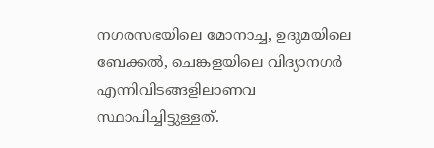നഗരസഭയിലെ മോനാച്ച, ഉദുമയിലെ ബേക്കല്‍, ചെങ്കളയിലെ വിദ്യാനഗര്‍ എന്നിവിടങ്ങളിലാണവ സ്ഥാപിച്ചിട്ടുള്ളത്.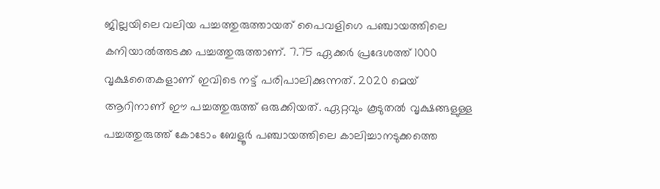ജില്ലയിലെ വലിയ പച്ചത്തുരുത്തായത് പൈവളിഗെ പഞ്ചായത്തിലെ കനിയാല്‍ത്തടക്ക പച്ചത്തുരുത്താണ്. 7.75 ഏക്കര്‍ പ്രദേശത്ത് 1000 വൃക്ഷതൈകളാണ് ഇവിടെ നട്ട് പരിപാലിക്കുന്നത്. 2020 മെയ് ആറിനാണ് ഈ പച്ചത്തുരുത്ത് ഒരുക്കിയത്. ഏറ്റവും കൂടുതല്‍ വൃക്ഷങ്ങളുള്ള പച്ചത്തുരുത്ത് കോടോം ബേളൂര്‍ പഞ്ചായത്തിലെ കാലിച്ചാനടുക്കത്തെ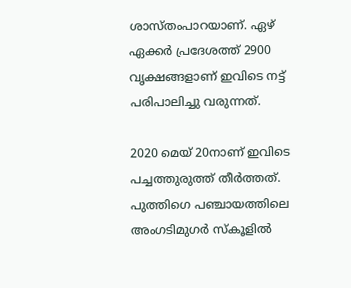ശാസ്തംപാറയാണ്. ഏഴ് ഏക്കര്‍ പ്രദേശത്ത് 2900 വൃക്ഷങ്ങളാണ് ഇവിടെ നട്ട് പരിപാലിച്ചു വരുന്നത്.

2020 മെയ് 20നാണ് ഇവിടെ പച്ചത്തുരുത്ത് തീര്‍ത്തത്. പുത്തിഗെ പഞ്ചായത്തിലെ അംഗടിമുഗര്‍ സ്‌കൂളില്‍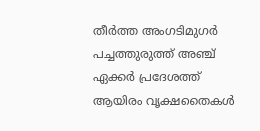തീര്‍ത്ത അംഗടിമുഗര്‍ പച്ചത്തുരുത്ത് അഞ്ച് ഏക്കര്‍ പ്രദേശത്ത് ആയിരം വൃക്ഷതൈകള്‍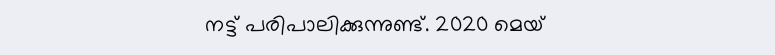നട്ട് പരിപാലിക്കുന്നുണ്ട്. 2020 മെയ്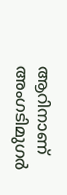ആറിനാണ് അംഗടിമുഗര്‍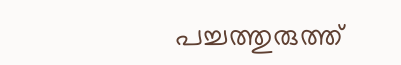പച്ചത്തുരുത്ത്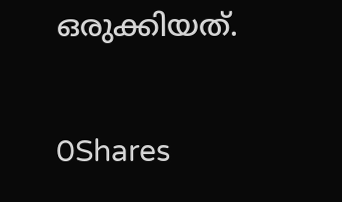ഒരുക്കിയത്.

0Shares